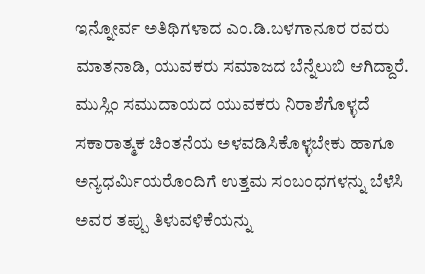ಇನ್ನೋರ್ವ ಅತಿಥಿಗಳಾದ ಎಂ.ಡಿ.ಬಳಗಾನೂರ ರವರು ಮಾತನಾಡಿ, ಯುವಕರು ಸಮಾಜದ ಬೆನ್ನೆಲುಬಿ ಆಗಿದ್ದಾರೆ. ಮುಸ್ಲಿಂ ಸಮುದಾಯದ ಯುವಕರು ನಿರಾಶೆಗೊಳ್ಳದೆ ಸಕಾರಾತ್ಮಕ ಚಿಂತನೆಯ ಅಳವಡಿಸಿಕೊಳ್ಳಬೇಕು ಹಾಗೂ ಅನ್ಯಧರ್ಮಿಯರೊಂದಿಗೆ ಉತ್ತಮ ಸಂಬಂಧಗಳನ್ನು ಬೆಳೆಸಿ ಅವರ ತಪ್ಪು ತಿಳುವಳಿಕೆಯನ್ನು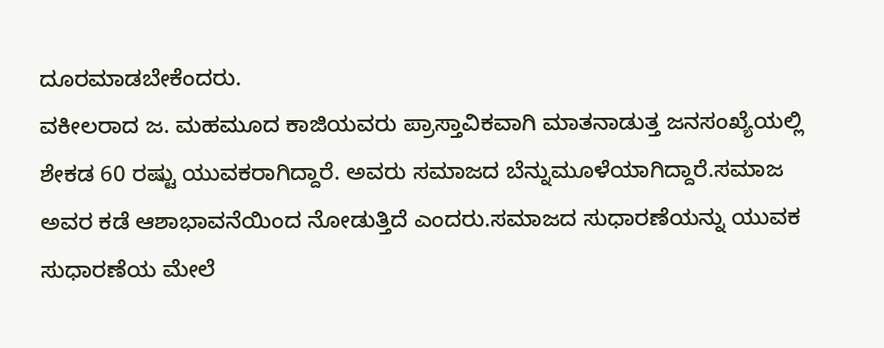ದೂರಮಾಡಬೇಕೆಂದರು.
ವಕೀಲರಾದ ಜ. ಮಹಮೂದ ಕಾಜಿಯವರು ಪ್ರಾಸ್ತಾವಿಕವಾಗಿ ಮಾತನಾಡುತ್ತ ಜನಸಂಖ್ಯೆಯಲ್ಲಿ ಶೇಕಡ 60 ರಷ್ಟು ಯುವಕರಾಗಿದ್ದಾರೆ. ಅವರು ಸಮಾಜದ ಬೆನ್ನುಮೂಳೆಯಾಗಿದ್ದಾರೆ.ಸಮಾಜ ಅವರ ಕಡೆ ಆಶಾಭಾವನೆಯಿಂದ ನೋಡುತ್ತಿದೆ ಎಂದರು.ಸಮಾಜದ ಸುಧಾರಣೆಯನ್ನು ಯುವಕ ಸುಧಾರಣೆಯ ಮೇಲೆ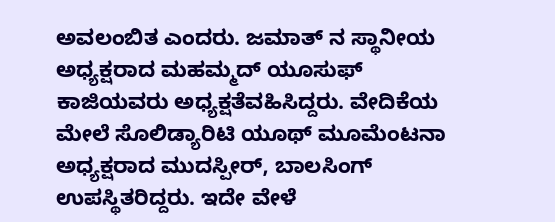ಅವಲಂಬಿತ ಎಂದರು. ಜಮಾತ್ ನ ಸ್ಥಾನೀಯ ಅಧ್ಯಕ್ಷರಾದ ಮಹಮ್ಮದ್ ಯೂಸುಫ್ ಕಾಜಿಯವರು ಅಧ್ಯಕ್ಷತೆವಹಿಸಿದ್ದರು. ವೇದಿಕೆಯ ಮೇಲೆ ಸೊಲಿಡ್ಯಾರಿಟಿ ಯೂಥ್ ಮೂಮೆಂಟನಾ ಅಧ್ಯಕ್ಷರಾದ ಮುದಸ್ಪೀರ್, ಬಾಲಸಿಂಗ್ ಉಪಸ್ಥಿತರಿದ್ದರು. ಇದೇ ವೇಳೆ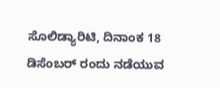ಸೊಲಿಡ್ಯಾರಿಟಿ, ದಿನಾಂಕ 18 ಡಿಸೆಂಬರ್ ರಂದು ನಡೆಯುವ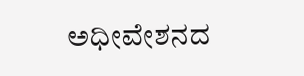ಅಧೀವೇಶನದ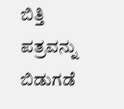ಬಿತ್ತಿ ಪತ್ರವನ್ನು ಬಿಡುಗಡೆ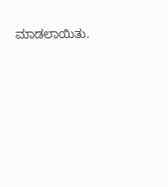ಮಾಡಲಾಯಿತು.